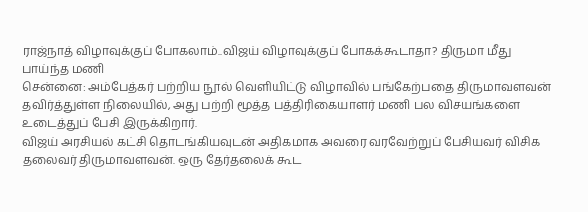ராஜ்நாத் விழாவுக்குப் போகலாம்..விஜய் விழாவுக்குப் போகக்கூடாதா? திருமா மீது பாய்ந்த மணி
சென்னை: அம்பேத்கர் பற்றிய நூல் வெளியிட்டு விழாவில் பங்கேற்பதை திருமாவளவன் தவிர்த்துள்ள நிலையில், அது பற்றி மூத்த பத்திரிகையாளர் மணி பல விசயங்களை உடைத்துப் பேசி இருக்கிறார்.
விஜய் அரசியல் கட்சி தொடங்கியவுடன் அதிகமாக அவரை வரவேற்றுப் பேசியவர் விசிக தலைவர் திருமாவளவன். ஒரு தேர்தலைக் கூட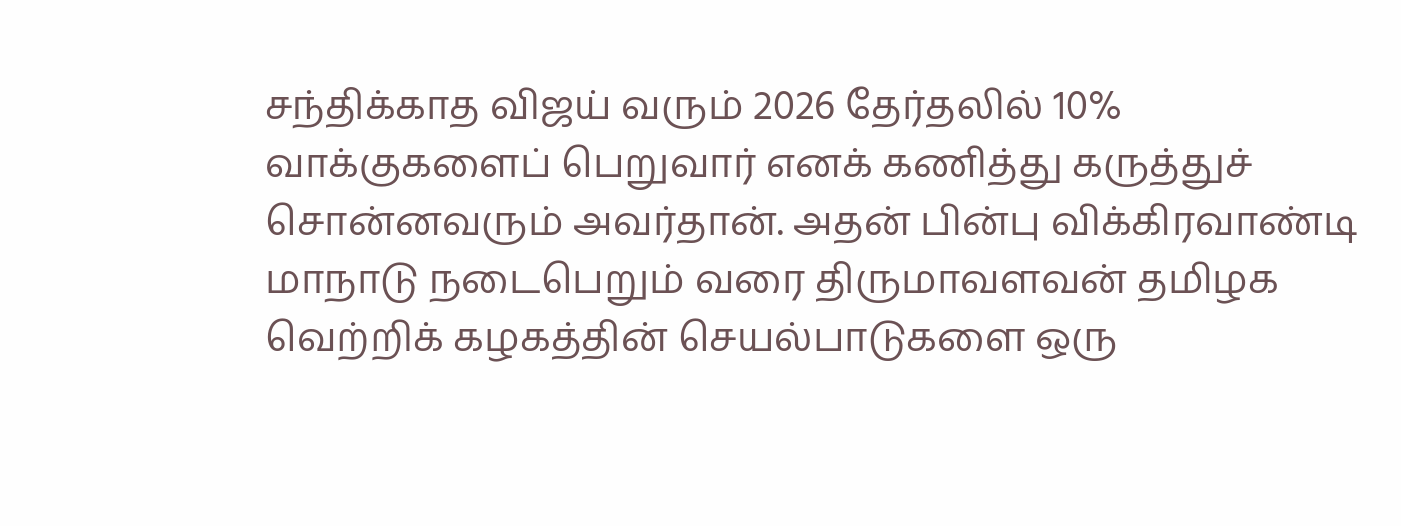சந்திக்காத விஜய் வரும் 2026 தேர்தலில் 10% வாக்குகளைப் பெறுவார் எனக் கணித்து கருத்துச் சொன்னவரும் அவர்தான். அதன் பின்பு விக்கிரவாண்டி மாநாடு நடைபெறும் வரை திருமாவளவன் தமிழக வெற்றிக் கழகத்தின் செயல்பாடுகளை ஒரு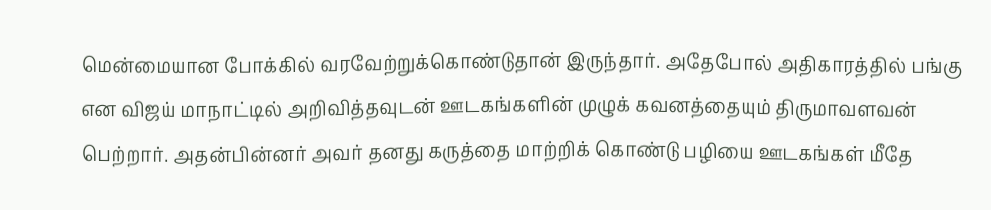மென்மையான போக்கில் வரவேற்றுக்கொண்டுதான் இருந்தார். அதேபோல் அதிகாரத்தில் பங்கு என விஜய் மாநாட்டில் அறிவித்தவுடன் ஊடகங்களின் முழுக் கவனத்தையும் திருமாவளவன் பெற்றார். அதன்பின்னர் அவர் தனது கருத்தை மாற்றிக் கொண்டு பழியை ஊடகங்கள் மீதே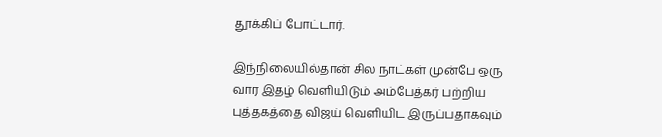தூக்கிப் போட்டார்.

இந்நிலையில்தான் சில நாட்கள் முன்பே ஒரு வார இதழ் வெளியிடும் அம்பேத்கர் பற்றிய புத்தகத்தை விஜய் வெளியிட இருப்பதாகவும்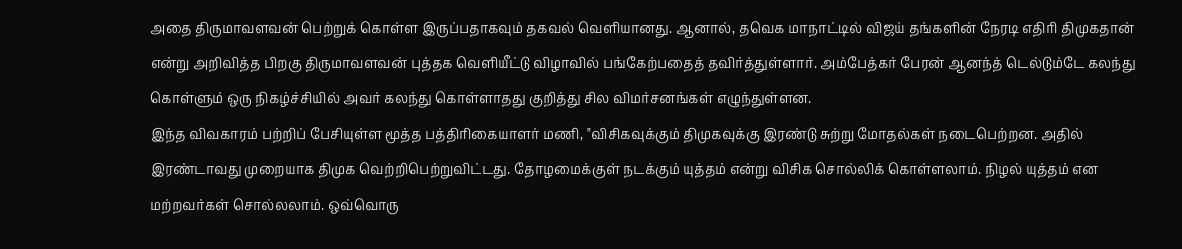அதை திருமாவளவன் பெற்றுக் கொள்ள இருப்பதாகவும் தகவல் வெளியானது. ஆனால், தவெக மாநாட்டில் விஜய் தங்களின் நேரடி எதிரி திமுகதான் என்று அறிவித்த பிறகு திருமாவளவன் புத்தக வெளியீட்டு விழாவில் பங்கேற்பதைத் தவிர்த்துள்ளார். அம்பேத்கர் பேரன் ஆனந்த் டெல்டும்டே கலந்து கொள்ளும் ஒரு நிகழ்ச்சியில் அவர் கலந்து கொள்ளாதது குறித்து சில விமர்சனங்கள் எழுந்துள்ளன.
இந்த விவகாரம் பற்றிப் பேசியுள்ள மூத்த பத்திரிகையாளர் மணி, "விசிகவுக்கும் திமுகவுக்கு இரண்டு சுற்று மோதல்கள் நடைபெற்றன. அதில் இரண்டாவது முறையாக திமுக வெற்றிபெற்றுவிட்டது. தோழமைக்குள் நடக்கும் யுத்தம் என்று விசிக சொல்லிக் கொள்ளலாம். நிழல் யுத்தம் என மற்றவர்கள் சொல்லலாம். ஒவ்வொரு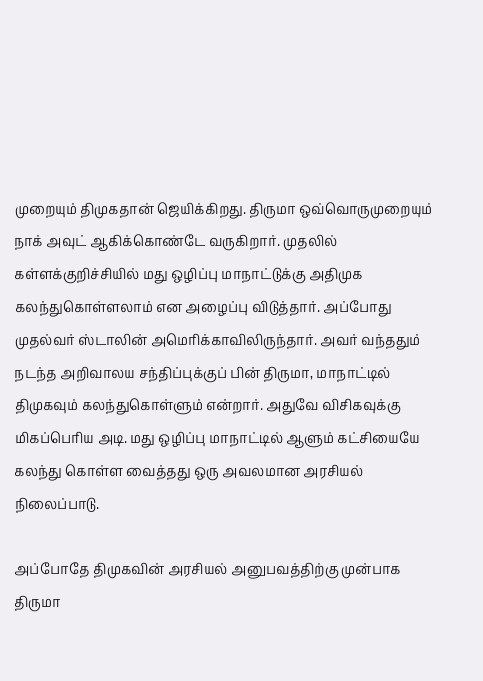முறையும் திமுகதான் ஜெயிக்கிறது. திருமா ஒவ்வொருமுறையும் நாக் அவுட் ஆகிக்கொண்டே வருகிறார். முதலில் கள்ளக்குறிச்சியில் மது ஒழிப்பு மாநாட்டுக்கு அதிமுக கலந்துகொள்ளலாம் என அழைப்பு விடுத்தார். அப்போது முதல்வர் ஸ்டாலின் அமெரிக்காவிலிருந்தார். அவர் வந்ததும் நடந்த அறிவாலய சந்திப்புக்குப் பின் திருமா, மாநாட்டில் திமுகவும் கலந்துகொள்ளும் என்றார். அதுவே விசிகவுக்கு மிகப்பெரிய அடி. மது ஒழிப்பு மாநாட்டில் ஆளும் கட்சியையே கலந்து கொள்ள வைத்தது ஒரு அவலமான அரசியல் நிலைப்பாடு.

அப்போதே திமுகவின் அரசியல் அனுபவத்திற்கு முன்பாக திருமா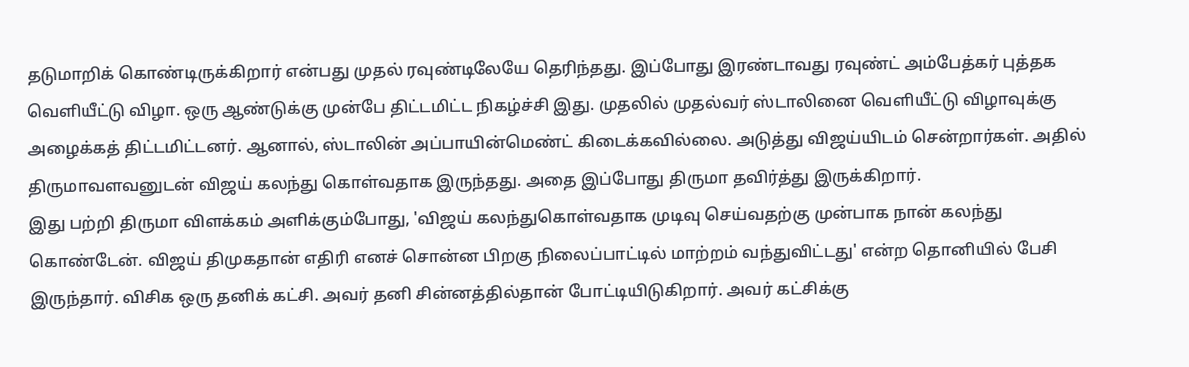தடுமாறிக் கொண்டிருக்கிறார் என்பது முதல் ரவுண்டிலேயே தெரிந்தது. இப்போது இரண்டாவது ரவுண்ட் அம்பேத்கர் புத்தக வெளியீட்டு விழா. ஒரு ஆண்டுக்கு முன்பே திட்டமிட்ட நிகழ்ச்சி இது. முதலில் முதல்வர் ஸ்டாலினை வெளியீட்டு விழாவுக்கு அழைக்கத் திட்டமிட்டனர். ஆனால், ஸ்டாலின் அப்பாயின்மெண்ட் கிடைக்கவில்லை. அடுத்து விஜய்யிடம் சென்றார்கள். அதில் திருமாவளவனுடன் விஜய் கலந்து கொள்வதாக இருந்தது. அதை இப்போது திருமா தவிர்த்து இருக்கிறார்.
இது பற்றி திருமா விளக்கம் அளிக்கும்போது, 'விஜய் கலந்துகொள்வதாக முடிவு செய்வதற்கு முன்பாக நான் கலந்து கொண்டேன். விஜய் திமுகதான் எதிரி எனச் சொன்ன பிறகு நிலைப்பாட்டில் மாற்றம் வந்துவிட்டது' என்ற தொனியில் பேசி இருந்தார். விசிக ஒரு தனிக் கட்சி. அவர் தனி சின்னத்தில்தான் போட்டியிடுகிறார். அவர் கட்சிக்கு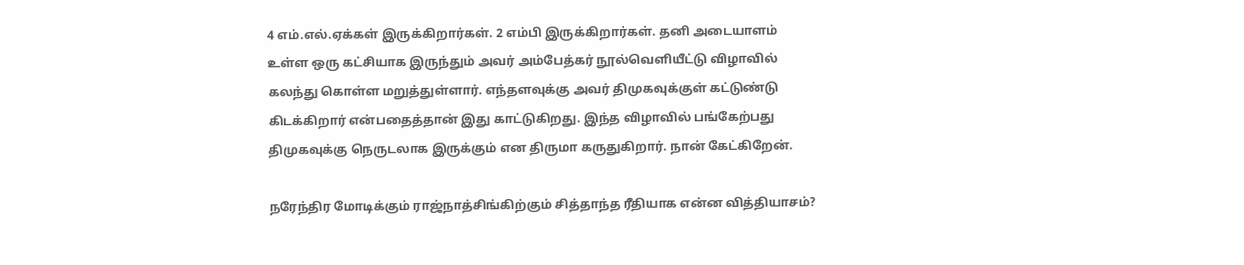4 எம்.எல்.ஏக்கள் இருக்கிறார்கள். 2 எம்பி இருக்கிறார்கள். தனி அடையாளம் உள்ள ஒரு கட்சியாக இருந்தும் அவர் அம்பேத்கர் நூல்வெளியீட்டு விழாவில் கலந்து கொள்ள மறுத்துள்ளார். எந்தளவுக்கு அவர் திமுகவுக்குள் கட்டுண்டு கிடக்கிறார் என்பதைத்தான் இது காட்டுகிறது. இந்த விழாவில் பங்கேற்பது திமுகவுக்கு நெருடலாக இருக்கும் என திருமா கருதுகிறார். நான் கேட்கிறேன்.

நரேந்திர மோடிக்கும் ராஜ்நாத்சிங்கிற்கும் சித்தாந்த ரீதியாக என்ன வித்தியாசம்?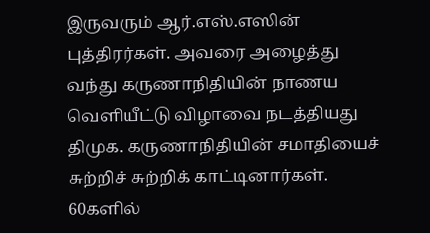இருவரும் ஆர்.எஸ்.எஸின் புத்திரர்கள். அவரை அழைத்து வந்து கருணாநிதியின் நாணய வெளியீட்டு விழாவை நடத்தியது திமுக. கருணாநிதியின் சமாதியைச் சுற்றிச் சுற்றிக் காட்டினார்கள். 60களில்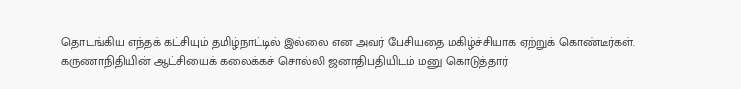தொடங்கிய எந்தக் கட்சியும் தமிழ்நாட்டில் இல்லை என அவர் பேசியதை மகிழ்ச்சியாக ஏற்றுக் கொண்டீர்கள். கருணாநிதியின் ஆட்சியைக் கலைக்கச் சொல்லி ஜனாதிபதியிடம் மனு கொடுத்தார்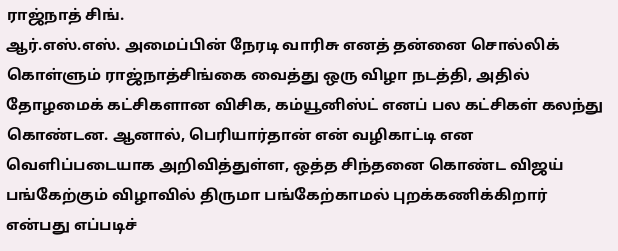ராஜ்நாத் சிங்.
ஆர்.எஸ்.எஸ். அமைப்பின் நேரடி வாரிசு எனத் தன்னை சொல்லிக் கொள்ளும் ராஜ்நாத்சிங்கை வைத்து ஒரு விழா நடத்தி, அதில் தோழமைக் கட்சிகளான விசிக, கம்யூனிஸ்ட் எனப் பல கட்சிகள் கலந்து கொண்டன. ஆனால், பெரியார்தான் என் வழிகாட்டி என வெளிப்படையாக அறிவித்துள்ள, ஒத்த சிந்தனை கொண்ட விஜய் பங்கேற்கும் விழாவில் திருமா பங்கேற்காமல் புறக்கணிக்கிறார் என்பது எப்படிச்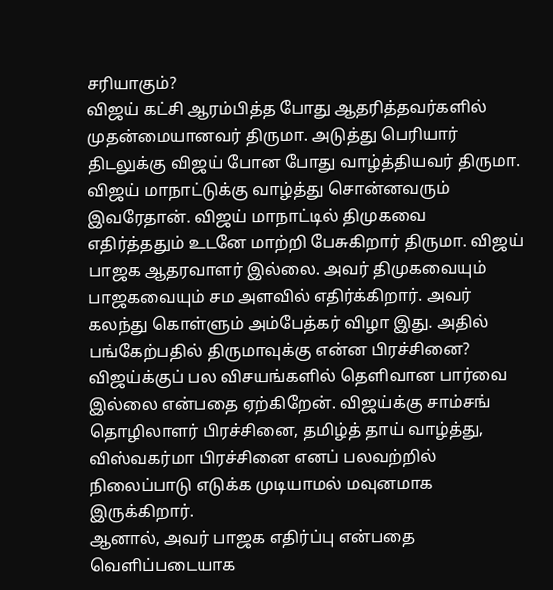சரியாகும்?
விஜய் கட்சி ஆரம்பித்த போது ஆதரித்தவர்களில் முதன்மையானவர் திருமா. அடுத்து பெரியார் திடலுக்கு விஜய் போன போது வாழ்த்தியவர் திருமா. விஜய் மாநாட்டுக்கு வாழ்த்து சொன்னவரும் இவரேதான். விஜய் மாநாட்டில் திமுகவை எதிர்த்ததும் உடனே மாற்றி பேசுகிறார் திருமா. விஜய் பாஜக ஆதரவாளர் இல்லை. அவர் திமுகவையும் பாஜகவையும் சம அளவில் எதிர்க்கிறார். அவர் கலந்து கொள்ளும் அம்பேத்கர் விழா இது. அதில் பங்கேற்பதில் திருமாவுக்கு என்ன பிரச்சினை? விஜய்க்குப் பல விசயங்களில் தெளிவான பார்வை இல்லை என்பதை ஏற்கிறேன். விஜய்க்கு சாம்சங் தொழிலாளர் பிரச்சினை, தமிழ்த் தாய் வாழ்த்து, விஸ்வகர்மா பிரச்சினை எனப் பலவற்றில் நிலைப்பாடு எடுக்க முடியாமல் மவுனமாக இருக்கிறார்.
ஆனால், அவர் பாஜக எதிர்ப்பு என்பதை வெளிப்படையாக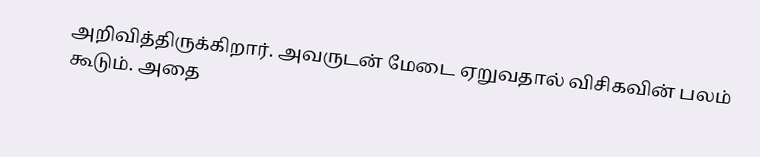அறிவித்திருக்கிறார். அவருடன் மேடை ஏறுவதால் விசிகவின் பலம் கூடும். அதை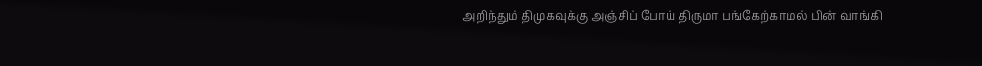அறிந்தும் திமுகவுக்கு அஞ்சிப் போய் திருமா பங்கேற்காமல் பின் வாங்கி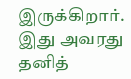இருக்கிறார். இது அவரது தனித்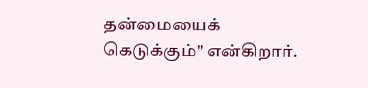தன்மையைக் கெடுக்கும்" என்கிறார்.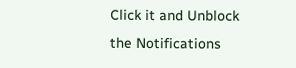Click it and Unblock the Notifications